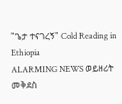"ጌታ ተናገረኝ" Cold Reading in Ethiopia
ALARMING NEWS ወይዘሪት መቅደስ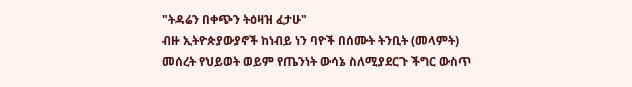"ትዳሬን በቀጭን ትዕዛዝ ፈታሁ"
ብዙ ኢትዮጵያውያኖች ከነብይ ነን ባዮች በሰሙት ትንቢት (መላምት) መሰረት የህይወት ወይም የጤንነት ውሳኔ ስለሚያደርጉ ችግር ውስጥ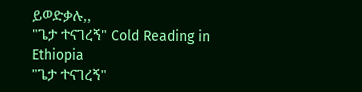ይወድቃሉ,,
"ጌታ ተናገረኝ" Cold Reading in Ethiopia
"ጌታ ተናገረኝ"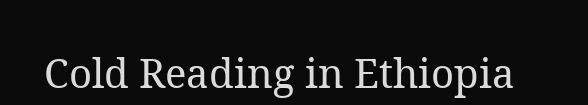Cold Reading in Ethiopia